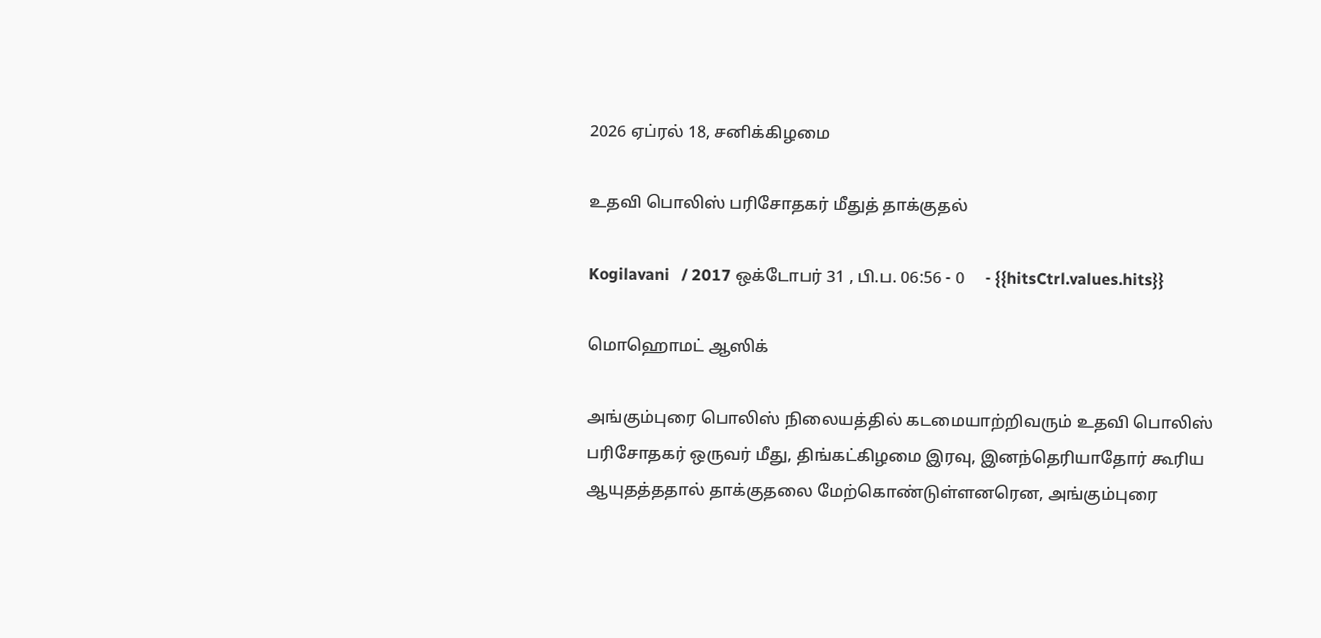2026 ஏப்ரல் 18, சனிக்கிழமை

உதவி பொலிஸ் பரிசோதகர் மீதுத் தாக்குதல்

Kogilavani   / 2017 ஒக்டோபர் 31 , பி.ப. 06:56 - 0     - {{hitsCtrl.values.hits}}

மொஹொமட் ஆஸிக்

அங்கும்புரை பொலிஸ் நிலையத்தில் கடமையாற்றிவரும் உதவி பொலிஸ் பரிசோதகர் ஒருவர் மீது, திங்கட்கிழமை இரவு, இனந்தெரியாதோர் கூரிய ஆயுதத்ததால் தாக்குதலை மேற்கொண்டுள்ளனரென, அங்கும்புரை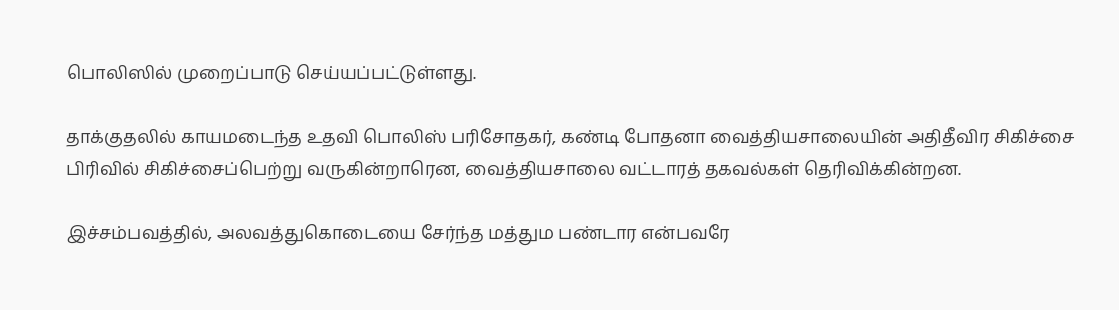பொலிஸில் முறைப்பாடு செய்யப்பட்டுள்ளது.

தாக்குதலில் காயமடைந்த உதவி பொலிஸ் பரிசோதகர், கண்டி போதனா வைத்தியசாலையின் அதிதீவிர சிகிச்சை பிரிவில் சிகிச்சைப்பெற்று வருகின்றாரென, வைத்தியசாலை வட்டாரத் தகவல்கள் தெரிவிக்கின்றன.

இச்சம்பவத்தில், அலவத்துகொடையை சேர்ந்த மத்தும பண்டார என்பவரே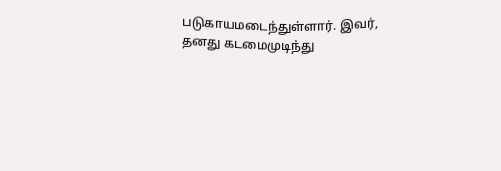படுகாயமடைந்துள்ளார். இவர், தனது கடமைமுடிந்து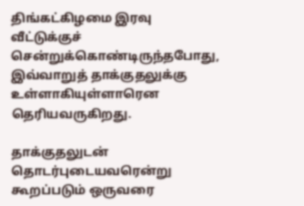திங்கட்கிழமை இரவு வீட்டுக்குச் சென்றுக்கொண்டிருந்தபோது, இவ்வாறுத் தாக்குதலுக்கு உள்ளாகியுள்ளாரென தெரியவருகிறது.

தாக்குதலுடன் தொடர்புடையவரென்று கூறப்படும் ஒருவரை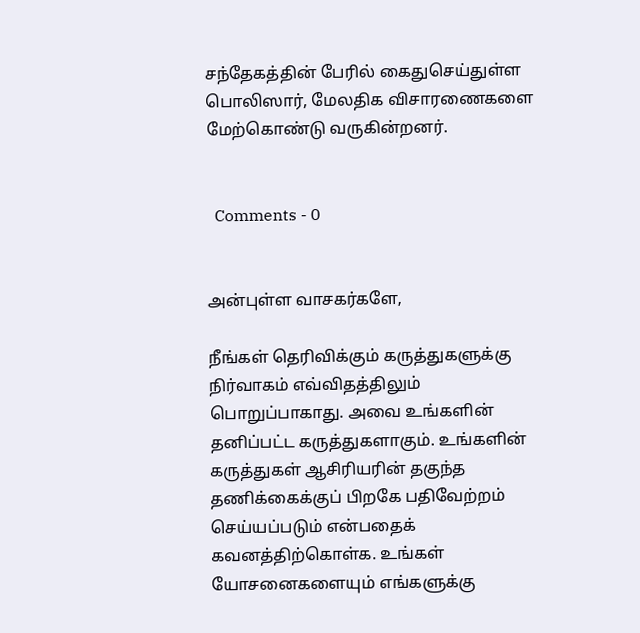சந்தேகத்தின் பேரில் கைதுசெய்துள்ள பொலிஸார், மேலதிக விசாரணைகளை மேற்கொண்டு வருகின்றனர்.


  Comments - 0


அன்புள்ள வாசகர்களே,

நீங்கள் தெரிவிக்கும் கருத்துகளுக்கு நிர்வாகம் எவ்விதத்திலும் பொறுப்பாகாது. அவை உங்களின் தனிப்பட்ட கருத்துகளாகும். உங்களின் கருத்துகள் ஆசிரியரின் தகுந்த தணிக்கைக்குப் பிறகே பதிவேற்றம் செய்யப்படும் என்பதைக் கவனத்திற்கொள்க. உங்கள் யோசனைகளையும் எங்களுக்கு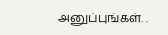அனுப்புங்கள். .